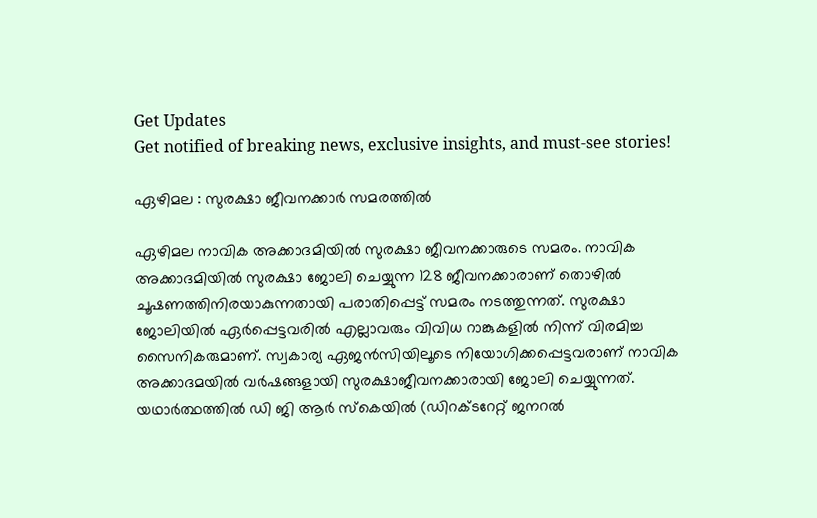Get Updates
Get notified of breaking news, exclusive insights, and must-see stories!

ഏഴിമല : സുരക്ഷാ ജീവനക്കാര്‍ സമരത്തില്‍

ഏഴിമല നാവിക അക്കാദമിയില്‍ സുരക്ഷാ ജീവനക്കാരുടെ സമരം. നാവിക അക്കാദമിയില്‍ സുരക്ഷാ ജോലി ചെയ്യുന്ന 128 ജീവനക്കാരാണ് തൊഴില്‍ ചൂഷണത്തിനിരയാകുന്നതായി പരാതിപ്പെട്ട് സമരം നടത്തുന്നത്. സുരക്ഷാ ജോലിയില്‍ ഏര്‍പ്പെട്ടവരില്‍ എല്ലാവരും വിവിധ റാങ്കുകളില്‍ നിന്ന് വിരമിച്ച സൈനികരുമാണ്. സ്വകാര്യ ഏജന്‍സിയിലൂടെ നിയോഗിക്കപ്പെട്ടവരാണ് നാവിക അക്കാദമയില്‍ വര്‍ഷങ്ങളായി സുരക്ഷാജീവനക്കാരായി ജോലി ചെയ്യുന്നത്. യഥാര്‍ത്ഥത്തില്‍ ഡി ജി ആര്‍ സ്‌കെയില്‍ (ഡിറക്ടറേറ്റ് ജനറല്‍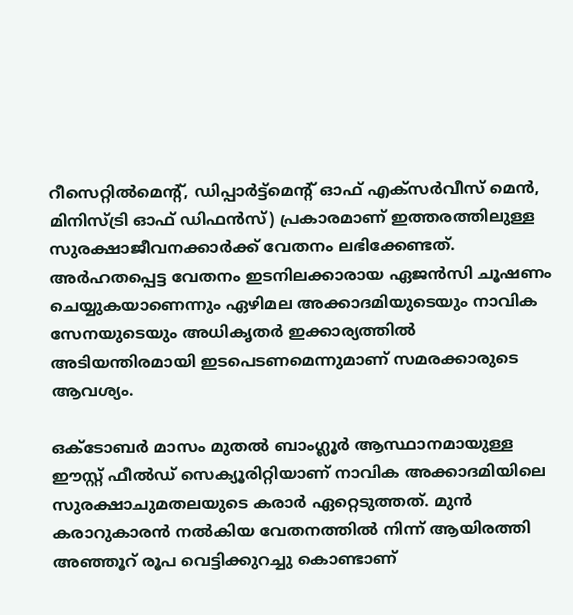റീസെറ്റില്‍മെന്റ്, ഡിപ്പാര്‍ട്ട്‌മെന്റ് ഓഫ് എക്‌സര്‍വീസ് മെന്‍, മിനിസ്ട്രി ഓഫ് ഡിഫന്‍സ്) പ്രകാരമാണ് ഇത്തരത്തിലുള്ള സുരക്ഷാജീവനക്കാര്‍ക്ക് വേതനം ലഭിക്കേണ്ടത്. അര്‍ഹതപ്പെട്ട വേതനം ഇടനിലക്കാരായ ഏജന്‍സി ചൂഷണം ചെയ്യുകയാണെന്നും ഏഴിമല അക്കാദമിയുടെയും നാവിക സേനയുടെയും അധികൃതര്‍ ഇക്കാര്യത്തില്‍ അടിയന്തിരമായി ഇടപെടണമെന്നുമാണ് സമരക്കാരുടെ ആവശ്യം.

ഒക്‌ടോബര്‍ മാസം മുതല്‍ ബാംഗ്ലൂര്‍ ആസ്ഥാനമായുള്ള ഈസ്റ്റ് ഫീല്‍ഡ് സെക്യൂരിറ്റിയാണ് നാവിക അക്കാദമിയിലെ സുരക്ഷാചുമതലയുടെ കരാര്‍ ഏറ്റെടുത്തത്. മുന്‍ കരാറുകാരന്‍ നല്‍കിയ വേതനത്തില്‍ നിന്ന് ആയിരത്തി അഞ്ഞൂറ് രൂപ വെട്ടിക്കുറച്ചു കൊണ്ടാണ്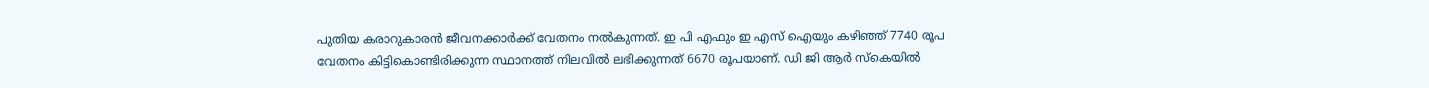പുതിയ കരാറുകാരന്‍ ജീവനക്കാര്‍ക്ക് വേതനം നല്‍കുന്നത്. ഇ പി എഫും ഇ എസ് ഐയും കഴിഞ്ഞ് 7740 രൂപ വേതനം കിട്ടികൊണ്ടിരിക്കുന്ന സ്ഥാനത്ത് നിലവില്‍ ലഭിക്കുന്നത് 6670 രൂപയാണ്. ഡി ജി ആര്‍ സ്‌കെയില്‍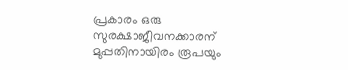പ്രകാരം ഒരു സുരക്ഷാജീവനക്കാരന് മുപ്പതിനായിരം രൂപയും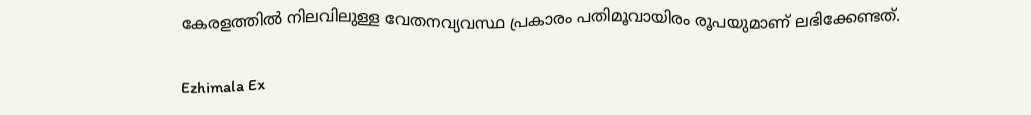കേരളത്തില്‍ നിലവിലുള്ള വേതനവ്യവസ്ഥ പ്രകാരം പതിമൂവായിരം രൂപയുമാണ് ലഭിക്കേണ്ടത്.

Ezhimala Ex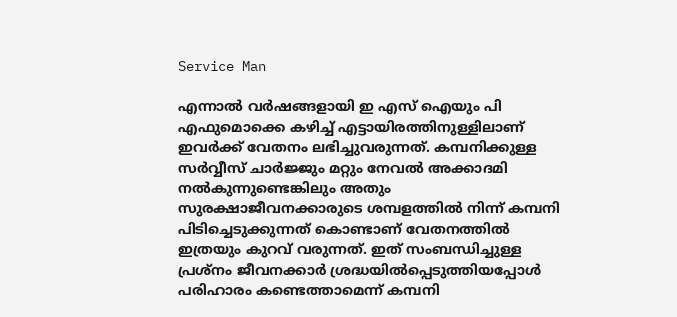Service Man

എന്നാല്‍ വര്‍ഷങ്ങളായി ഇ എസ് ഐയും പി എഫുമൊക്കെ കഴിച്ച് എട്ടായിരത്തിനുള്ളിലാണ് ഇവര്‍ക്ക് വേതനം ലഭിച്ചുവരുന്നത്. കമ്പനിക്കുള്ള സര്‍വ്വീസ് ചാര്‍ജ്ജും മറ്റും നേവല്‍ അക്കാദമി നല്‍കുന്നുണ്ടെങ്കിലും അതും സുരക്ഷാജീവനക്കാരുടെ ശമ്പളത്തില്‍ നിന്ന് കമ്പനി പിടിച്ചെടുക്കുന്നത് കൊണ്ടാണ് വേതനത്തില്‍ ഇത്രയും കുറവ് വരുന്നത്. ഇത് സംബന്ധിച്ചുള്ള പ്രശ്‌നം ജീവനക്കാര്‍ ശ്രദ്ധയില്‍പ്പെടുത്തിയപ്പോള്‍ പരിഹാരം കണ്ടെത്താമെന്ന് കമ്പനി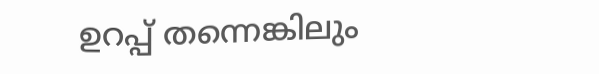ഉറപ്പ് തന്നെങ്കിലും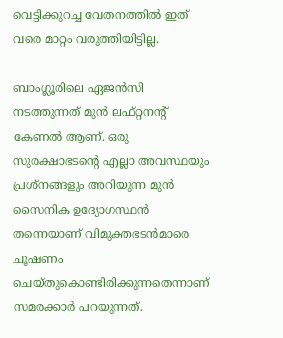വെട്ടിക്കുറച്ച വേതനത്തില്‍ ഇത് വരെ മാറ്റം വരുത്തിയിട്ടില്ല.

ബാംഗ്ലൂരിലെ ഏജന്‍സി നടത്തുന്നത് മുന്‍ ലഫ്റ്റനന്റ് കേണല്‍ ആണ്. ഒരു സുരക്ഷാഭടന്റെ എല്ലാ അവസ്ഥയും പ്രശ്‌നങ്ങളും അറിയുന്ന മുന്‍ സൈനിക ഉദ്യോഗസ്ഥന്‍ തന്നെയാണ് വിമുക്തഭടന്‍മാരെ ചൂഷണം ചെയ്തുകൊണ്ടിരിക്കുന്നതെന്നാണ് സമരക്കാര്‍ പറയുന്നത്.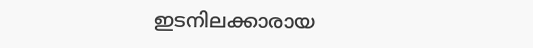ഇടനിലക്കാരായ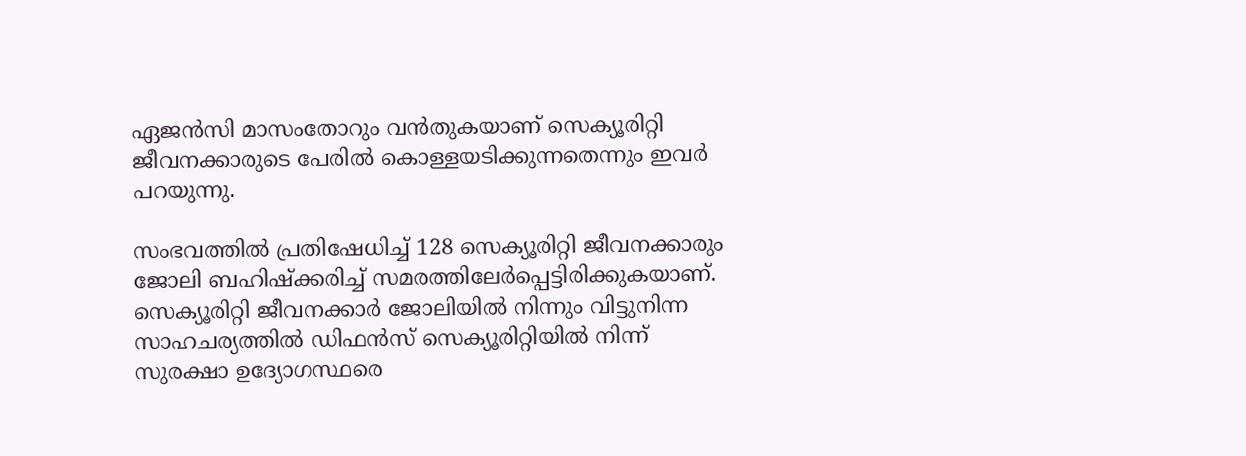ഏജന്‍സി മാസംതോറും വന്‍തുകയാണ് സെക്യൂരിറ്റി ജീവനക്കാരുടെ പേരില്‍ കൊള്ളയടിക്കുന്നതെന്നും ഇവര്‍ പറയുന്നു.

സംഭവത്തില്‍ പ്രതിഷേധിച്ച് 128 സെക്യൂരിറ്റി ജീവനക്കാരും ജോലി ബഹിഷ്‌ക്കരിച്ച് സമരത്തിലേര്‍പ്പെട്ടിരിക്കുകയാണ്. സെക്യൂരിറ്റി ജീവനക്കാര്‍ ജോലിയില്‍ നിന്നും വിട്ടുനിന്ന സാഹചര്യത്തില്‍ ഡിഫന്‍സ് സെക്യൂരിറ്റിയില്‍ നിന്ന് സുരക്ഷാ ഉദ്യോഗസ്ഥരെ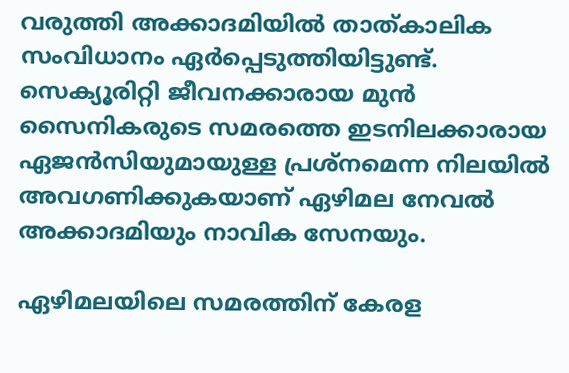വരുത്തി അക്കാദമിയില്‍ താത്കാലിക സംവിധാനം ഏര്‍പ്പെടുത്തിയിട്ടുണ്ട്. സെക്യൂരിറ്റി ജീവനക്കാരായ മുന്‍ സൈനികരുടെ സമരത്തെ ഇടനിലക്കാരായ ഏജന്‍സിയുമായുള്ള പ്രശ്‌നമെന്ന നിലയില്‍ അവഗണിക്കുകയാണ് ഏഴിമല നേവല്‍ അക്കാദമിയും നാവിക സേനയും.

ഏഴിമലയിലെ സമരത്തിന് കേരള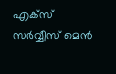എക്‌സ് സര്‍വ്വീസ് മെന്‍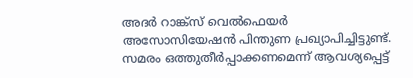അദര്‍ റാങ്ക്‌സ് വെല്‍ഫെയര്‍ അസോസിയേഷന്‍ പിന്തുണ പ്രഖ്യാപിച്ചിട്ടുണ്ട്. സമരം ഒത്തുതീര്‍പ്പാക്കണമെന്ന് ആവശ്യപ്പെട്ട്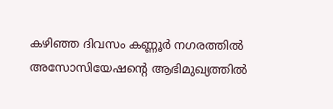കഴിഞ്ഞ ദിവസം കണ്ണൂര്‍ നഗരത്തില്‍ അസോസിയേഷന്റെ ആഭിമുഖ്യത്തില്‍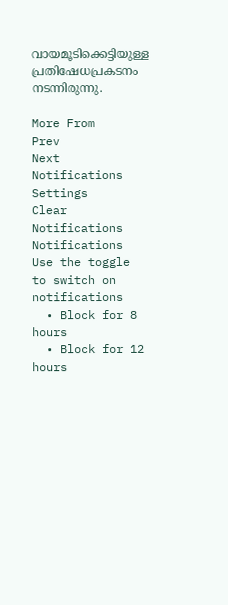വായമൂടിക്കെട്ടിയുള്ള പ്രതിഷേധപ്രകടനം നടന്നിരുന്നു.

More From
Prev
Next
Notifications
Settings
Clear Notifications
Notifications
Use the toggle to switch on notifications
  • Block for 8 hours
  • Block for 12 hours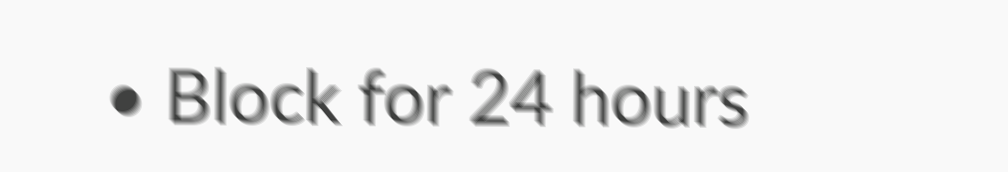• Block for 24 hours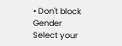• Don't block
Gender
Select your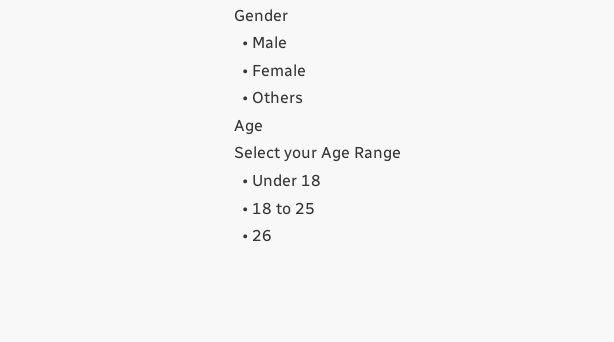Gender
  • Male
  • Female
  • Others
Age
Select your Age Range
  • Under 18
  • 18 to 25
  • 26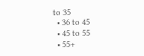to 35
  • 36 to 45
  • 45 to 55
  • 55+